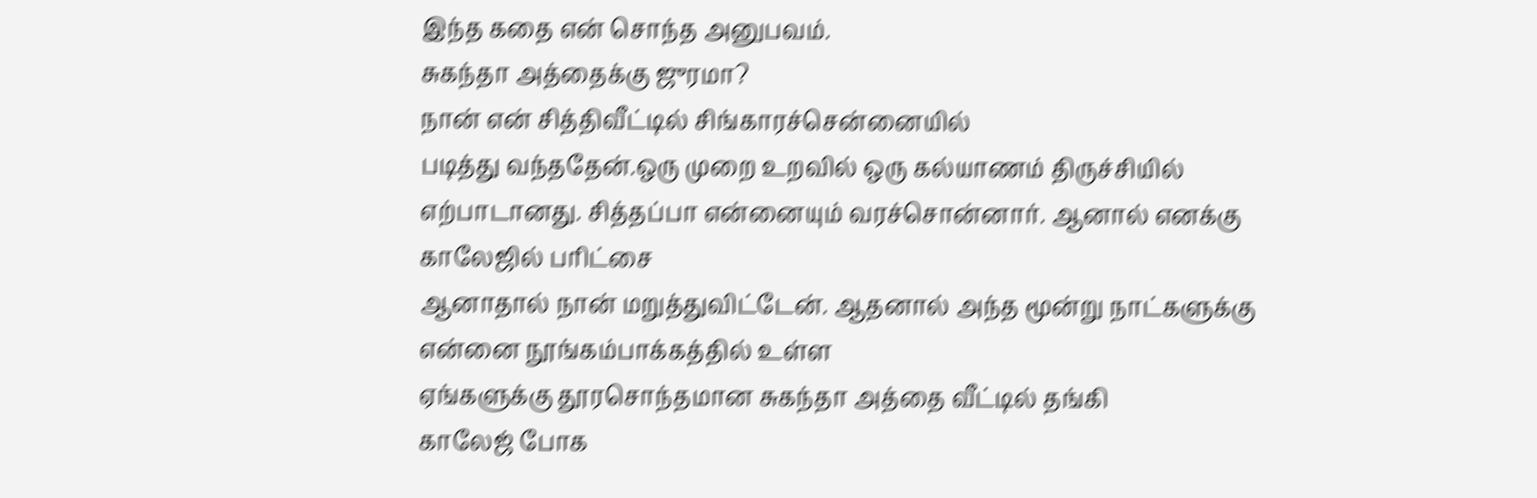இந்த கதை என் சொந்த அனுபவம்.
சுகந்தா அத்தைக்கு ஜுரமா?
நான் என் சித்திவீட்டில் சிங்காரச்சென்னையில்
படித்து வந்ததேன்.ஒரு முறை உறவில் ஒரு கல்யாணம் திருச்சியில் எற்பாடானது. சித்தப்பா என்னையும் வரச்சொன்னார். ஆனால் எனக்கு காலேஜில் பரிட்சை
ஆனாதால் நான் மறுத்துவிட்டேன். ஆதனால் அந்த மூன்று நாட்களுக்கு என்னை நூங்கம்பாக்கத்தில் உள்ள
ஏங்களுக்கு தூரசொந்தமான சுகந்தா அத்தை வீட்டில் தங்கி
காலேஜ் போக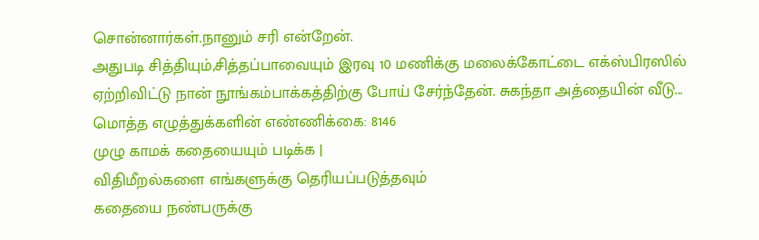சொன்னார்கள்.நானும் சரி என்றேன்.
அதுபடி சித்தியும்,சித்தப்பாவையும் இரவு 10 மணிக்கு மலைக்கோட்டை எக்ஸ்பிரஸில் ஏற்றிவிட்டு நான் நூங்கம்பாக்கத்திற்கு போய் சேர்ந்தேன். சுகந்தா அத்தையின் வீடு...
மொத்த எழுத்துக்களின் எண்ணிக்கை: 8146
முழு காமக் கதையையும் படிக்க |
விதிமீறல்களை எங்களுக்கு தெரியப்படுத்தவும்
கதையை நண்பருக்கு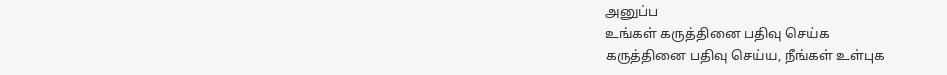அனுப்ப
உங்கள் கருத்தினை பதிவு செய்க
கருத்தினை பதிவு செய்ய, நீங்கள் உள்புக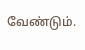வேண்டும்.